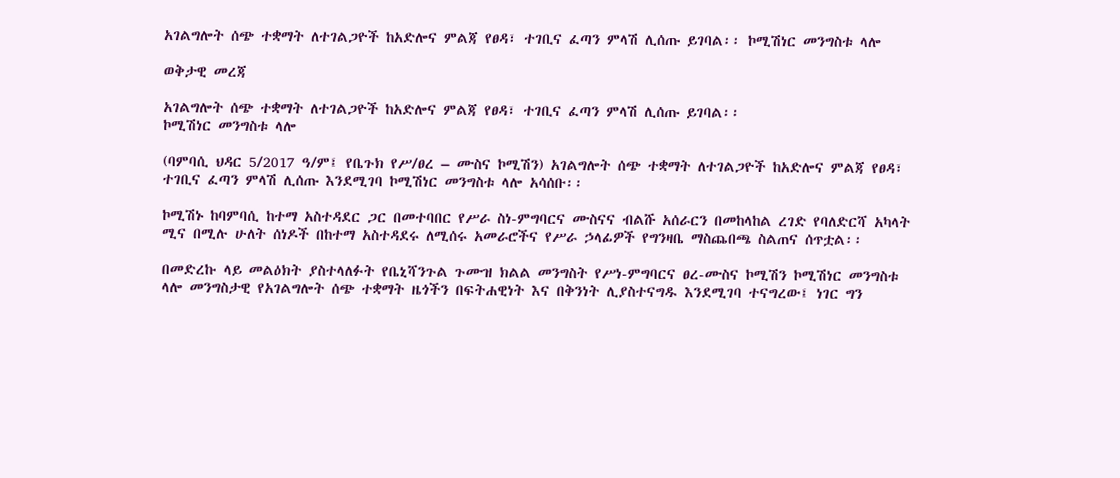አገልግሎት ሰጭ ተቋማት ለተገልጋዮች ከአድሎና ምልጃ የፀዳ፣ ተገቢና ፈጣን ምላሽ ሊሰጡ ይገባል፡፡ ኮሚሽነር መንግስቱ ላሎ

ወቅታዊ መረጃ

አገልግሎት ሰጭ ተቋማት ለተገልጋዮች ከአድሎና ምልጃ የፀዳ፣ ተገቢና ፈጣን ምላሽ ሊሰጡ ይገባል፡፡
ኮሚሽነር መንግስቱ ላሎ

(ባምባሲ ህዳር 5/2017 ዓ/ም፤ የቤጉክ የሥ/ፀረ – ሙስና ኮሚሽን) አገልግሎት ሰጭ ተቋማት ለተገልጋዮች ከአድሎና ምልጃ የፀዳ፣ ተገቢና ፈጣን ምላሽ ሊሰጡ እንደሚገባ ኮሚሽነር መንግስቱ ላሎ አሳሰቡ፡፡

ኮሚሽኑ ከባምባሲ ከተማ አስተዳደር ጋር በመተባበር የሥራ ስነ-ምግባርና ሙስናና ብልሹ አሰራርን በመከላከል ረገድ የባለድርሻ አካላት ሚና በሚሉ ሁለት ሰነዶች በከተማ አስተዳደሩ ለሚሰሩ አመራሮችና የሥራ ኃላፊዎች የግንዛቤ ማስጨበጫ ስልጠና ሰጥቷል፡፡

በመድረኩ ላይ መልዕክት ያስተላለፉት የቤኒሻንጉል ጉሙዝ ክልል መንግስት የሥነ-ምግባርና ፀረ-ሙስና ኮሚሽን ኮሚሽነር መንግስቱ ላሎ መንግስታዊ የአገልግሎት ሰጭ ተቋማት ዜጎችን በፍትሐዊነት እና በቅንነት ሊያስተናግዱ እንደሚገባ ተናግረው፤ ነገር ግን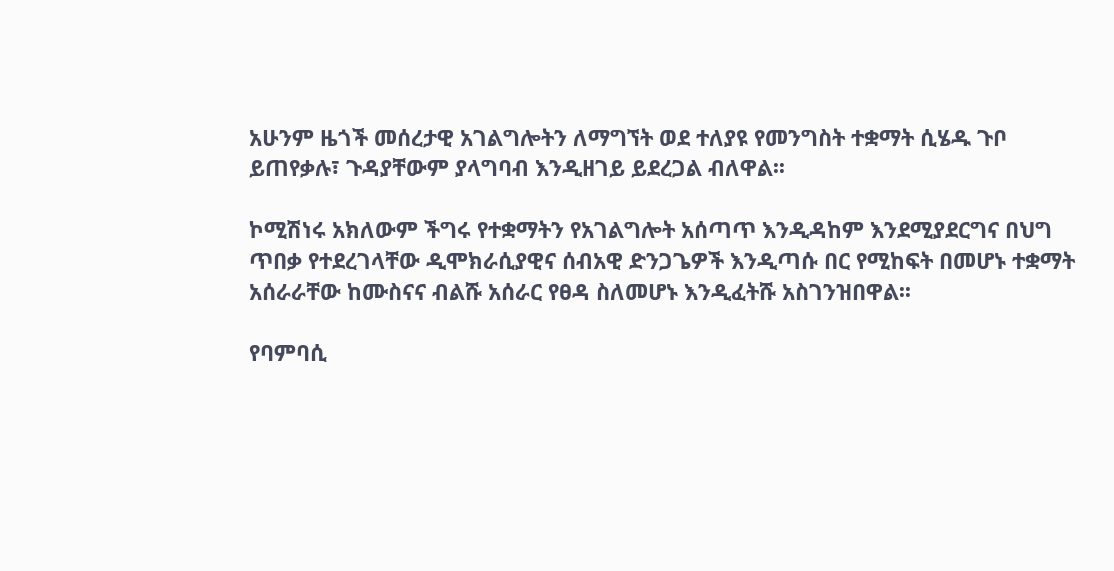አሁንም ዜጎች መሰረታዊ አገልግሎትን ለማግኘት ወደ ተለያዩ የመንግስት ተቋማት ሲሄዱ ጉቦ ይጠየቃሉ፣ ጉዳያቸውም ያላግባብ እንዲዘገይ ይደረጋል ብለዋል፡፡

ኮሚሽነሩ አክለውም ችግሩ የተቋማትን የአገልግሎት አሰጣጥ እንዲዳከም እንደሚያደርግና በህግ ጥበቃ የተደረገላቸው ዲሞክራሲያዊና ሰብአዊ ድንጋጌዎች እንዲጣሱ በር የሚከፍት በመሆኑ ተቋማት አሰራራቸው ከሙስናና ብልሹ አሰራር የፀዳ ስለመሆኑ እንዲፈትሹ አስገንዝበዋል፡፡

የባምባሲ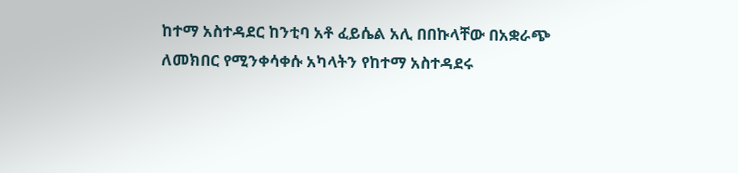ከተማ አስተዳደር ከንቲባ አቶ ፈይሴል አሊ በበኩላቸው በአቋራጭ ለመክበር የሚንቀሳቀሱ አካላትን የከተማ አስተዳደሩ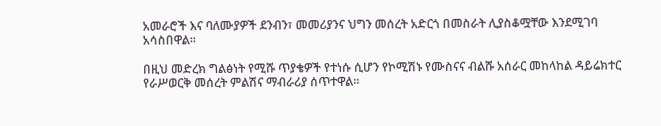አመራሮች እና ባለሙያዎች ደንብን፣ መመሪያንና ህግን መሰረት አድርጎ በመስራት ሊያስቆሟቸው እንደሚገባ አሳስበዋል፡፡

በዚህ መድረክ ግልፅነት የሚሹ ጥያቄዎች የተነሱ ሲሆን የኮሚሽኑ የሙስናና ብልሹ አሰራር መከላከል ዳይሬክተር የራሥወርቅ መሰረት ምልሽና ማብራሪያ ሰጥተዋል፡፡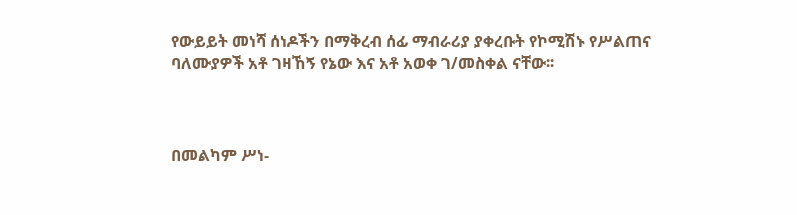የውይይት መነሻ ሰነዶችን በማቅረብ ሰፊ ማብራሪያ ያቀረቡት የኮሚሽኑ የሥልጠና ባለሙያዎች አቶ ገዛኸኝ የኔው እና አቶ አወቀ ገ/መስቀል ናቸው፡፡



በመልካም ሥነ-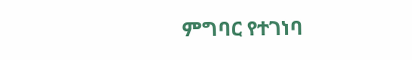ምግባር የተገነባ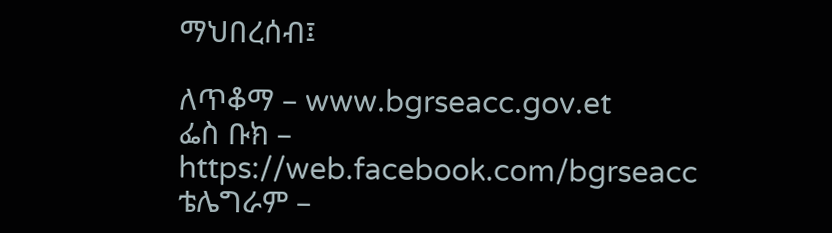ማህበረሰብ፤

ለጥቆማ – www.bgrseacc.gov.et
ፌስ ቡክ – https://web.facebook.com/bgrseacc
ቴሌግራም –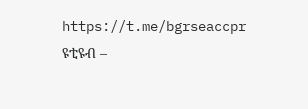https://t.me/bgrseaccpr
ዩቲዩብ –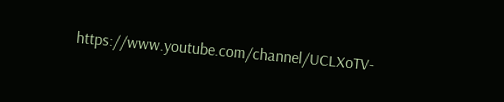https://www.youtube.com/channel/UCLXoTV-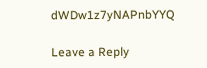dWDw1z7yNAPnbYYQ

Leave a Reply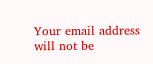Your email address will not be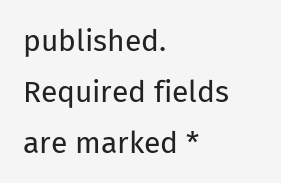published. Required fields are marked *